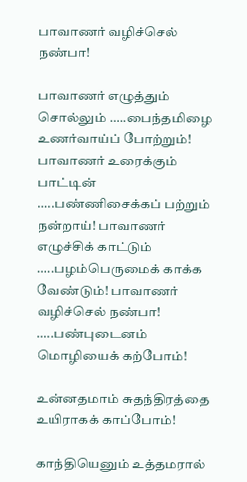பாவாணர் வழிச்செல் நண்பா!

பாவாணர் எழுத்தும் சொல்லும் …..பைந்தமிழை உணர்வாய்ப் போற்றும்! பாவாணர் உரைக்கும் பாட்டின் …..பண்ணிசைக்கப் பற்றும் நன்றாய்! பாவாணர் எழுச்சிக் காட்டும் …..பழம்பெருமைக் காக்க வேண்டும்! பாவாணர் வழிச்செல் நண்பா! …..பண்புடைனம் மொழியைக் கற்போம்!

உன்னதமாம் சுதந்திரத்தை உயிராகக் காப்போம்!

காந்தியெனும் உத்தமரால்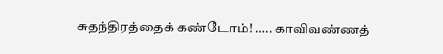சுதந்திரத்தைக் கண்டோம்! ….. காவிவண்ணத்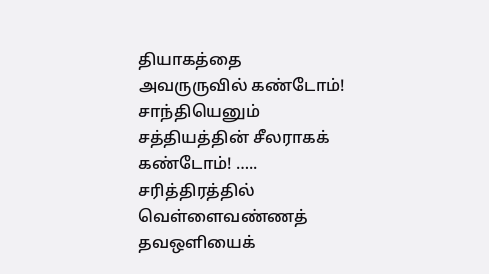தியாகத்தை அவருருவில் கண்டோம்! சாந்தியெனும் சத்தியத்தின் சீலராகக் கண்டோம்! ….. சரித்திரத்தில் வெள்ளைவண்ணத் தவஒளியைக்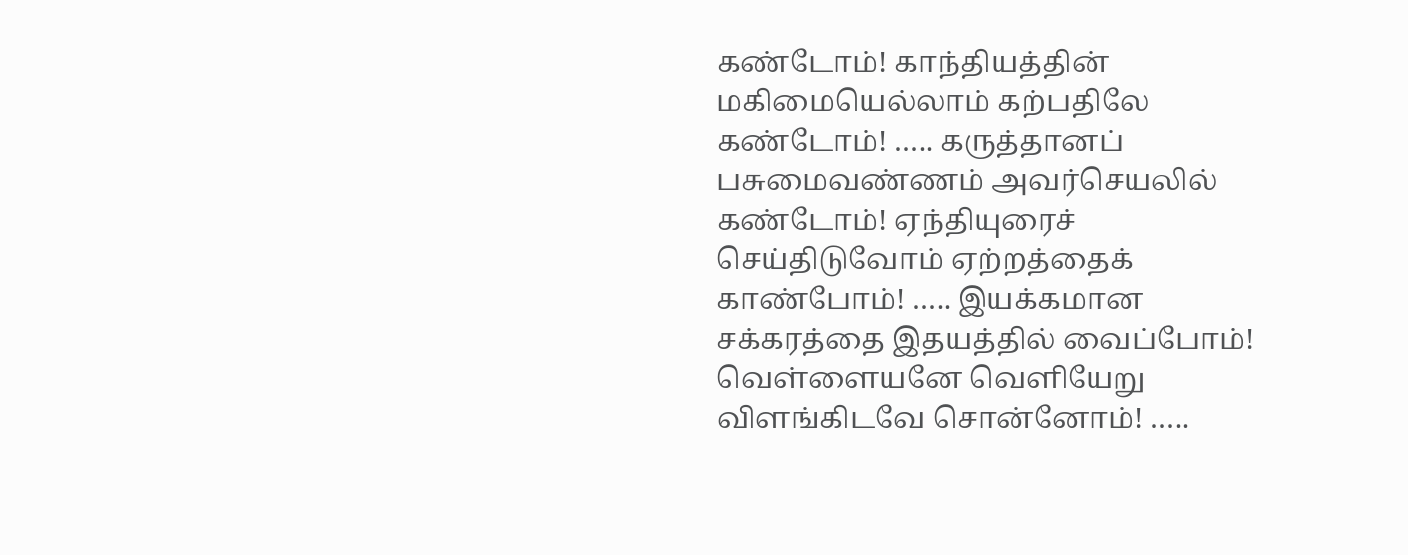கண்டோம்! காந்தியத்தின் மகிமையெல்லாம் கற்பதிலே கண்டோம்! ….. கருத்தானப் பசுமைவண்ணம் அவர்செயலில் கண்டோம்! ஏந்தியுரைச் செய்திடுவோம் ஏற்றத்தைக் காண்போம்! ….. இயக்கமான சக்கரத்தை இதயத்தில் வைப்போம்! வெள்ளையனே வெளியேறு விளங்கிடவே சொன்னோம்! …..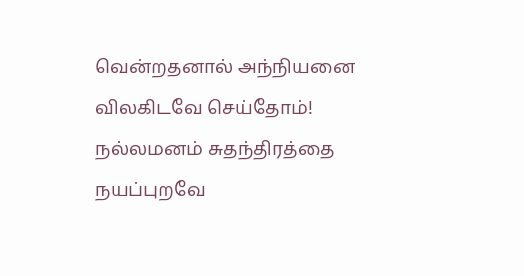வென்றதனால் அந்நியனை விலகிடவே செய்தோம்! நல்லமனம் சுதந்திரத்தை நயப்புறவே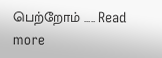பெற்றோம் ….. Read more